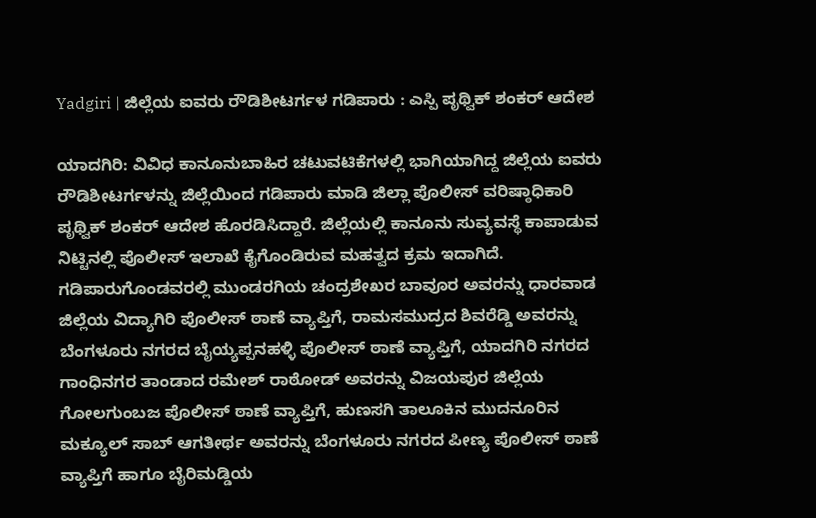Yadgiri | ಜಿಲ್ಲೆಯ ಐವರು ರೌಡಿಶೀಟರ್ಗಳ ಗಡಿಪಾರು : ಎಸ್ಪಿ ಪೃಥ್ವಿಕ್ ಶಂಕರ್ ಆದೇಶ

ಯಾದಗಿರಿ: ವಿವಿಧ ಕಾನೂನುಬಾಹಿರ ಚಟುವಟಿಕೆಗಳಲ್ಲಿ ಭಾಗಿಯಾಗಿದ್ದ ಜಿಲ್ಲೆಯ ಐವರು ರೌಡಿಶೀಟರ್ಗಳನ್ನು ಜಿಲ್ಲೆಯಿಂದ ಗಡಿಪಾರು ಮಾಡಿ ಜಿಲ್ಲಾ ಪೊಲೀಸ್ ವರಿಷ್ಠಾಧಿಕಾರಿ ಪೃಥ್ವಿಕ್ ಶಂಕರ್ ಆದೇಶ ಹೊರಡಿಸಿದ್ದಾರೆ. ಜಿಲ್ಲೆಯಲ್ಲಿ ಕಾನೂನು ಸುವ್ಯವಸ್ಥೆ ಕಾಪಾಡುವ ನಿಟ್ಟಿನಲ್ಲಿ ಪೊಲೀಸ್ ಇಲಾಖೆ ಕೈಗೊಂಡಿರುವ ಮಹತ್ವದ ಕ್ರಮ ಇದಾಗಿದೆ.
ಗಡಿಪಾರುಗೊಂಡವರಲ್ಲಿ ಮುಂಡರಗಿಯ ಚಂದ್ರಶೇಖರ ಬಾವೂರ ಅವರನ್ನು ಧಾರವಾಡ ಜಿಲ್ಲೆಯ ವಿದ್ಯಾಗಿರಿ ಪೊಲೀಸ್ ಠಾಣೆ ವ್ಯಾಪ್ತಿಗೆ, ರಾಮಸಮುದ್ರದ ಶಿವರೆಡ್ಡಿ ಅವರನ್ನು ಬೆಂಗಳೂರು ನಗರದ ಬೈಯ್ಯಪ್ಪನಹಳ್ಳಿ ಪೊಲೀಸ್ ಠಾಣೆ ವ್ಯಾಪ್ತಿಗೆ, ಯಾದಗಿರಿ ನಗರದ ಗಾಂಧಿನಗರ ತಾಂಡಾದ ರಮೇಶ್ ರಾಠೋಡ್ ಅವರನ್ನು ವಿಜಯಪುರ ಜಿಲ್ಲೆಯ ಗೋಲಗುಂಬಜ ಪೊಲೀಸ್ ಠಾಣೆ ವ್ಯಾಪ್ತಿಗೆ, ಹುಣಸಗಿ ತಾಲೂಕಿನ ಮುದನೂರಿನ ಮಕ್ಯೂಲ್ ಸಾಬ್ ಆಗತೀರ್ಥ ಅವರನ್ನು ಬೆಂಗಳೂರು ನಗರದ ಪೀಣ್ಯ ಪೊಲೀಸ್ ಠಾಣೆ ವ್ಯಾಪ್ತಿಗೆ ಹಾಗೂ ಬೈರಿಮಡ್ಡಿಯ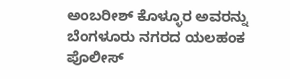ಅಂಬರೀಶ್ ಕೊಳ್ಳೂರ ಅವರನ್ನು ಬೆಂಗಳೂರು ನಗರದ ಯಲಹಂಕ ಪೊಲೀಸ್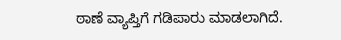ಠಾಣೆ ವ್ಯಾಪ್ತಿಗೆ ಗಡಿಪಾರು ಮಾಡಲಾಗಿದೆ.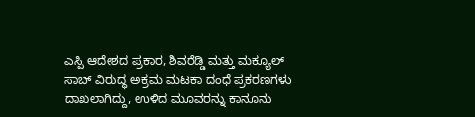ಎಸ್ಪಿ ಆದೇಶದ ಪ್ರಕಾರ, ಶಿವರೆಡ್ಡಿ ಮತ್ತು ಮಕ್ಯೂಲ್ ಸಾಬ್ ವಿರುದ್ಧ ಅಕ್ರಮ ಮಟಕಾ ದಂಧೆ ಪ್ರಕರಣಗಳು ದಾಖಲಾಗಿದ್ದು, ಉಳಿದ ಮೂವರನ್ನು ಕಾನೂನು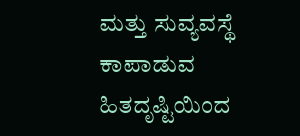ಮತ್ತು ಸುವ್ಯವಸ್ಥೆ ಕಾಪಾಡುವ ಹಿತದೃಷ್ಟಿಯಿಂದ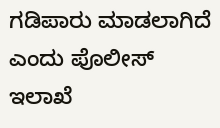ಗಡಿಪಾರು ಮಾಡಲಾಗಿದೆ ಎಂದು ಪೊಲೀಸ್ ಇಲಾಖೆ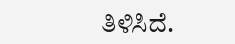ತಿಳಿಸಿದೆ.